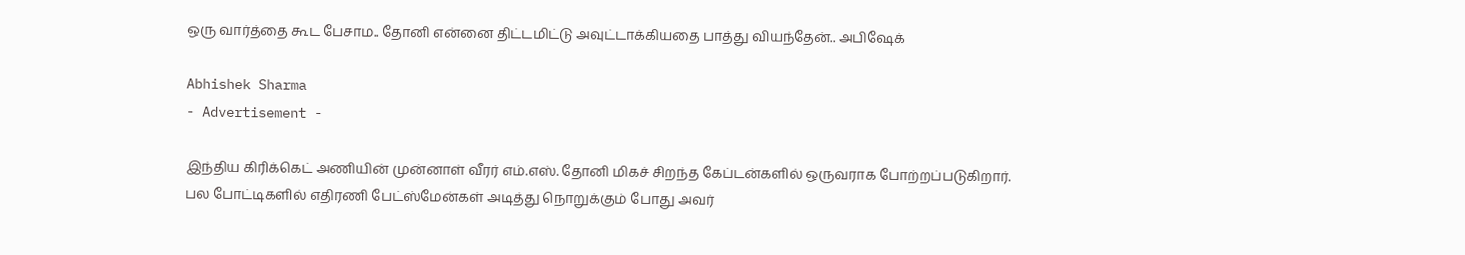ஒரு வார்த்தை கூட பேசாம.. தோனி என்னை திட்டமிட்டு அவுட்டாக்கியதை பாத்து வியந்தேன்.. அபிஷேக்

Abhishek Sharma
- Advertisement -

இந்திய கிரிக்கெட் அணியின் முன்னாள் வீரர் எம்.எஸ். தோனி மிகச் சிறந்த கேப்டன்களில் ஒருவராக போற்றப்படுகிறார். பல போட்டிகளில் எதிரணி பேட்ஸ்மேன்கள் அடித்து நொறுக்கும் போது அவர்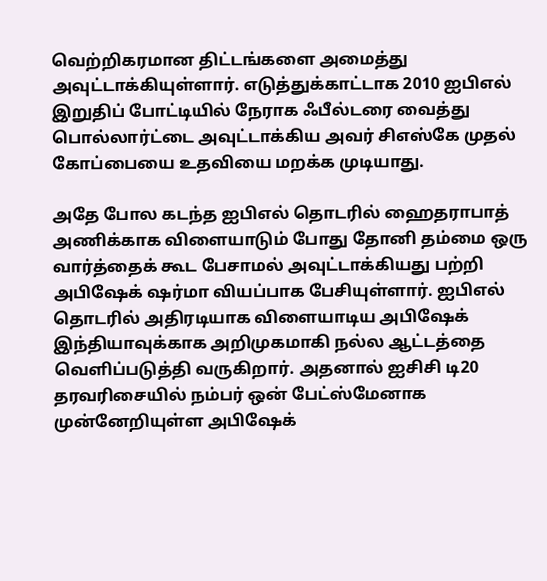வெற்றிகரமான திட்டங்களை அமைத்து அவுட்டாக்கியுள்ளார். எடுத்துக்காட்டாக 2010 ஐபிஎல் இறுதிப் போட்டியில் நேராக ஃபீல்டரை வைத்து பொல்லார்ட்டை அவுட்டாக்கிய அவர் சிஎஸ்கே முதல் கோப்பையை உதவியை மறக்க முடியாது.

அதே போல கடந்த ஐபிஎல் தொடரில் ஹைதராபாத் அணிக்காக விளையாடும் போது தோனி தம்மை ஒரு வார்த்தைக் கூட பேசாமல் அவுட்டாக்கியது பற்றி அபிஷேக் ஷர்மா வியப்பாக பேசியுள்ளார். ஐபிஎல் தொடரில் அதிரடியாக விளையாடிய அபிஷேக் இந்தியாவுக்காக அறிமுகமாகி நல்ல ஆட்டத்தை வெளிப்படுத்தி வருகிறார். அதனால் ஐசிசி டி20 தரவரிசையில் நம்பர் ஒன் பேட்ஸ்மேனாக முன்னேறியுள்ள அபிஷேக்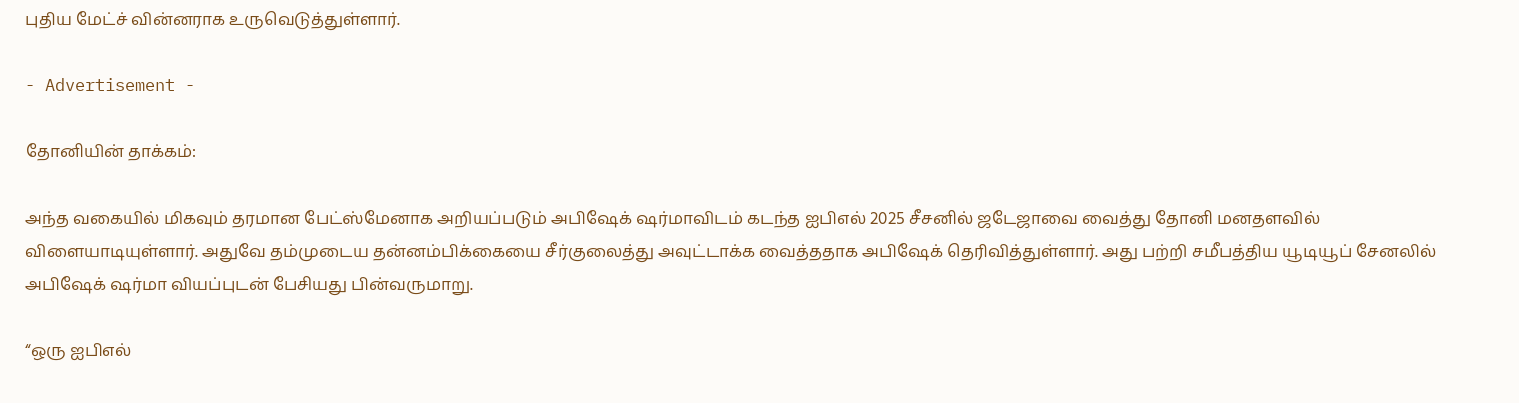புதிய மேட்ச் வின்னராக உருவெடுத்துள்ளார்.

- Advertisement -

தோனியின் தாக்கம்:

அந்த வகையில் மிகவும் தரமான பேட்ஸ்மேனாக அறியப்படும் அபிஷேக் ஷர்மாவிடம் கடந்த ஐபிஎல் 2025 சீசனில் ஜடேஜாவை வைத்து தோனி மனதளவில் விளையாடியுள்ளார். அதுவே தம்முடைய தன்னம்பிக்கையை சீர்குலைத்து அவுட்டாக்க வைத்ததாக அபிஷேக் தெரிவித்துள்ளார். அது பற்றி சமீபத்திய யூடியூப் சேனலில் அபிஷேக் ஷர்மா வியப்புடன் பேசியது பின்வருமாறு.

“ஒரு ஐபிஎல்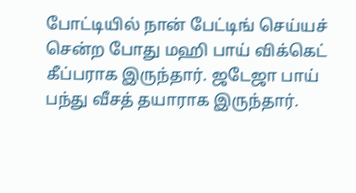போட்டியில் நான் பேட்டிங் செய்யச் சென்ற போது மஹி பாய் விக்கெட் கீப்பராக இருந்தார். ஜடேஜா பாய் பந்து வீசத் தயாராக இருந்தார்.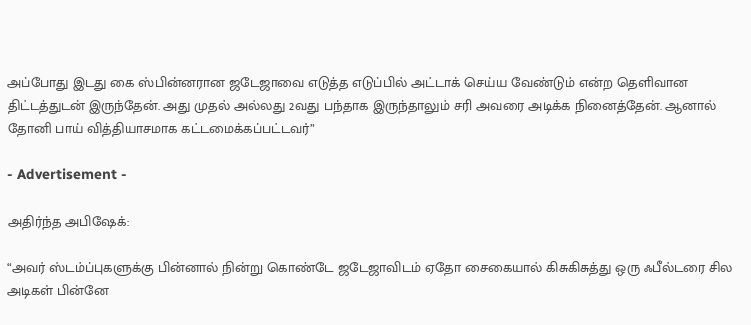அப்போது இடது கை ஸ்பின்னரான ஜடேஜாவை எடுத்த எடுப்பில் அட்டாக் செய்ய வேண்டும் என்ற தெளிவான திட்டத்துடன் இருந்தேன். அது முதல் அல்லது 2வது பந்தாக இருந்தாலும் சரி அவரை அடிக்க நினைத்தேன். ஆனால் தோனி பாய் வித்தியாசமாக கட்டமைக்கப்பட்டவர்”

- Advertisement -

அதிர்ந்த அபிஷேக்:

“அவர் ஸ்டம்ப்புகளுக்கு பின்னால் நின்று கொண்டே ஜடேஜாவிடம் ஏதோ சைகையால் கிசுகிசுத்து ஒரு ஃபீல்டரை சில அடிகள் பின்னே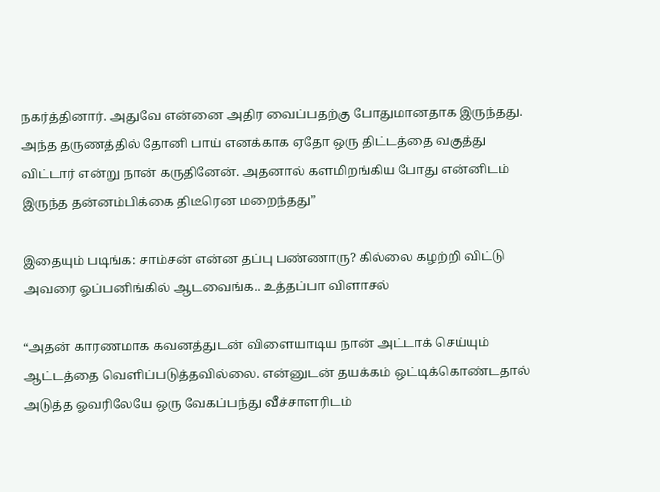நகர்த்தினார். அதுவே என்னை அதிர வைப்பதற்கு போதுமானதாக இருந்தது. அந்த தருணத்தில் தோனி பாய் எனக்காக ஏதோ ஒரு திட்டத்தை வகுத்து விட்டார் என்று நான் கருதினேன். அதனால் களமிறங்கிய போது என்னிடம் இருந்த தன்னம்பிக்கை திடீரென மறைந்தது”

இதையும் படிங்க: சாம்சன் என்ன தப்பு பண்ணாரு? கில்லை கழற்றி விட்டு அவரை ஓப்பனிங்கில் ஆடவைங்க.. உத்தப்பா விளாசல்

“அதன் காரணமாக கவனத்துடன் விளையாடிய நான் அட்டாக் செய்யும் ஆட்டத்தை வெளிப்படுத்தவில்லை. என்னுடன் தயக்கம் ஒட்டிக்கொண்டதால் அடுத்த ஓவரிலேயே ஒரு வேகப்பந்து வீச்சாளரிடம்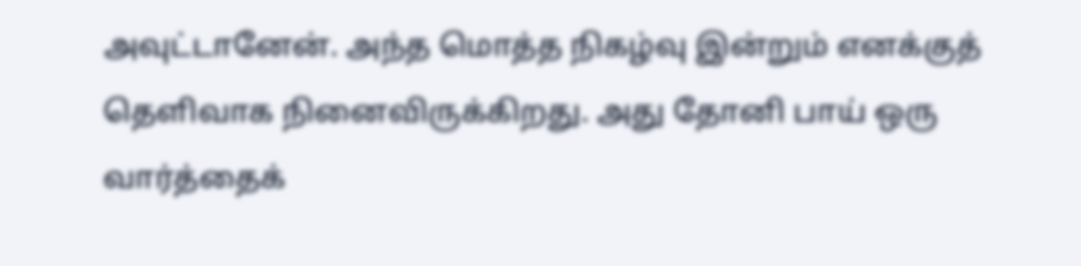அவுட்டானேன். அந்த மொத்த நிகழ்வு இன்றும் எனக்குத் தெளிவாக நினைவிருக்கிறது. அது தோனி பாய் ஒரு வார்த்தைக்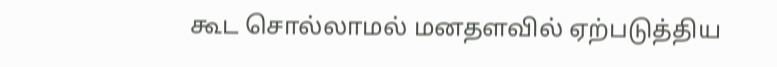கூட சொல்லாமல் மனதளவில் ஏற்படுத்திய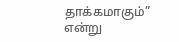தாக்கமாகும்” என்று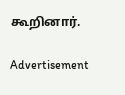கூறினார்.

Advertisement